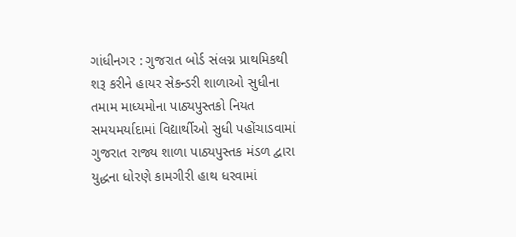ગાંધીનગર : ગુજરાત બોર્ડ સંલગ્ન પ્રાથમિકથી શરૂ કરીને હાયર સેકન્ડરી શાળાઓ સુધીના તમામ માધ્યમોના પાઠ્યપુસ્તકો નિયત સમયમર્યાદામાં વિદ્યાર્થીઓ સુધી પહોંચાડવામાં ગુજરાત રાજ્ય શાળા પાઠ્યપુસ્તક મંડળ દ્વારા યુદ્ધના ધોરણે કામગીરી હાથ ધરવામાં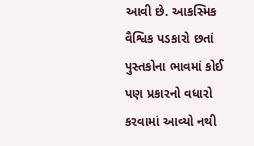આવી છે. આકસ્મિક વૈશ્વિક પડકારો છતાં પુસ્તકોના ભાવમાં કોઈ પણ પ્રકારનો વધારો કરવામાં આવ્યો નથી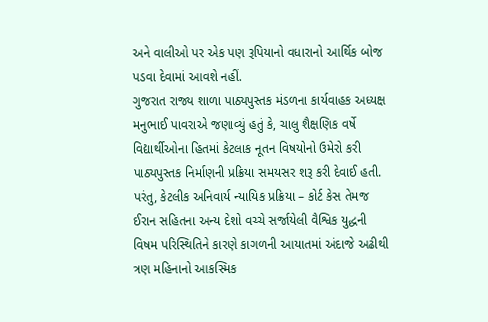અને વાલીઓ પર એક પણ રૂપિયાનો વધારાનો આર્થિક બોજ પડવા દેવામાં આવશે નહીં.
ગુજરાત રાજ્ય શાળા પાઠ્યપુસ્તક મંડળના કાર્યવાહક અધ્યક્ષ મનુભાઈ પાવરાએ જણાવ્યું હતું કે, ચાલુ શૈક્ષણિક વર્ષે વિદ્યાર્થીઓના હિતમાં કેટલાક નૂતન વિષયોનો ઉમેરો કરી પાઠ્યપુસ્તક નિર્માણની પ્રક્રિયા સમયસર શરૂ કરી દેવાઈ હતી. પરંતુ, કેટલીક અનિવાર્ય ન્યાયિક પ્રક્રિયા – કોર્ટ કેસ તેમજ ઈરાન સહિતના અન્ય દેશો વચ્ચે સર્જાયેલી વૈશ્વિક યુદ્ધની વિષમ પરિસ્થિતિને કારણે કાગળની આયાતમાં અંદાજે અઢીથી ત્રણ મહિનાનો આકસ્મિક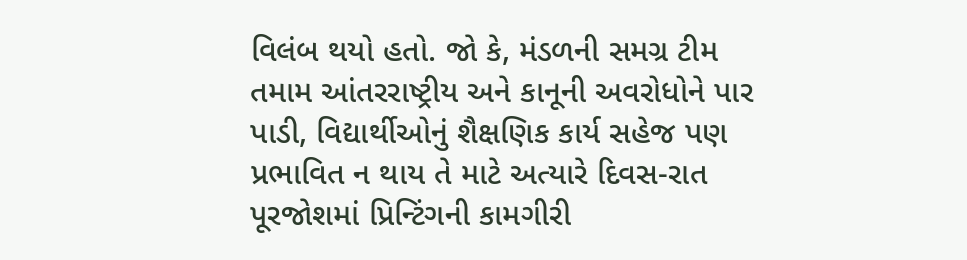વિલંબ થયો હતો. જો કે, મંડળની સમગ્ર ટીમ તમામ આંતરરાષ્ટ્રીય અને કાનૂની અવરોધોને પાર પાડી, વિદ્યાર્થીઓનું શૈક્ષણિક કાર્ય સહેજ પણ પ્રભાવિત ન થાય તે માટે અત્યારે દિવસ-રાત પૂરજોશમાં પ્રિન્ટિંગની કામગીરી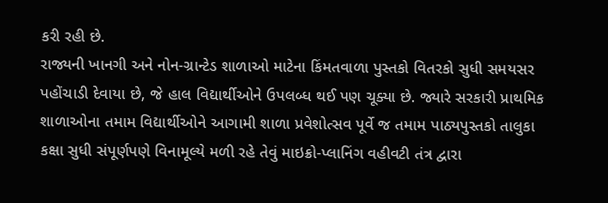કરી રહી છે.
રાજ્યની ખાનગી અને નોન-ગ્રાન્ટેડ શાળાઓ માટેના કિંમતવાળા પુસ્તકો વિતરકો સુધી સમયસર પહોંચાડી દેવાયા છે, જે હાલ વિદ્યાર્થીઓને ઉપલબ્ધ થઈ પણ ચૂક્યા છે. જ્યારે સરકારી પ્રાથમિક શાળાઓના તમામ વિદ્યાર્થીઓને આગામી શાળા પ્રવેશોત્સવ પૂર્વે જ તમામ પાઠ્યપુસ્તકો તાલુકા કક્ષા સુધી સંપૂર્ણપણે વિનામૂલ્યે મળી રહે તેવું માઇક્રો-પ્લાનિંગ વહીવટી તંત્ર દ્વારા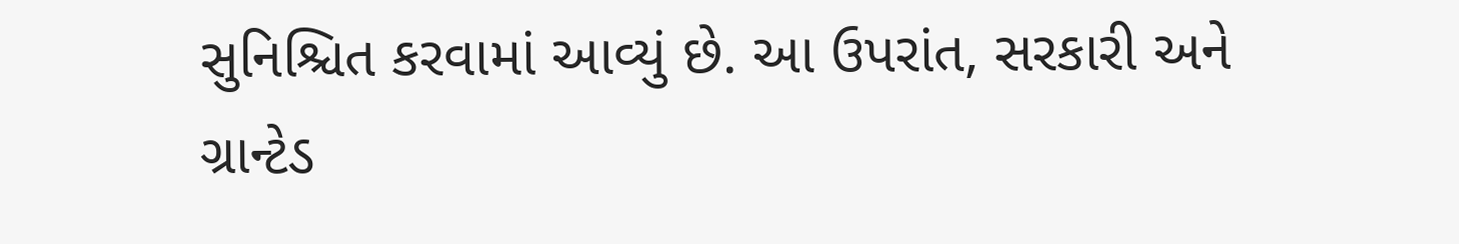સુનિશ્ચિત કરવામાં આવ્યું છે. આ ઉપરાંત, સરકારી અને ગ્રાન્ટેડ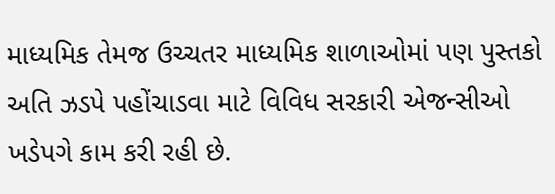માધ્યમિક તેમજ ઉચ્ચતર માધ્યમિક શાળાઓમાં પણ પુસ્તકો અતિ ઝડપે પહોંચાડવા માટે વિવિધ સરકારી એજન્સીઓ ખડેપગે કામ કરી રહી છે.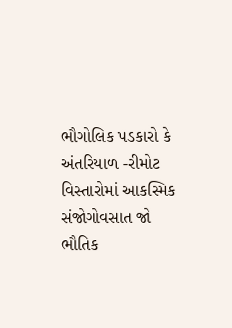ભૌગોલિક પડકારો કે અંતરિયાળ -રીમોટ વિસ્તારોમાં આકસ્મિક સંજોગોવસાત જો ભૌતિક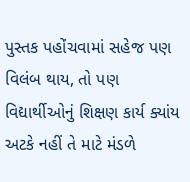પુસ્તક પહોંચવામાં સહેજ પણ વિલંબ થાય, તો પણ વિદ્યાર્થીઓનું શિક્ષણ કાર્ય ક્યાંય અટકે નહીં તે માટે મંડળે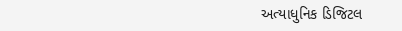અત્યાધુનિક ડિજિટલ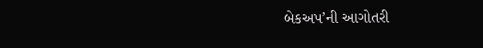બેકઅપ’ની આગોતરી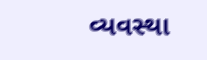વ્યવસ્થા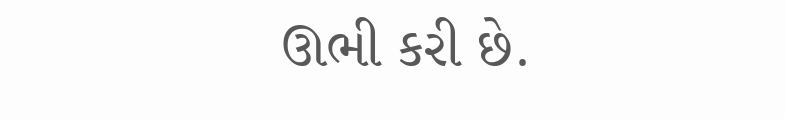ઊભી કરી છે.